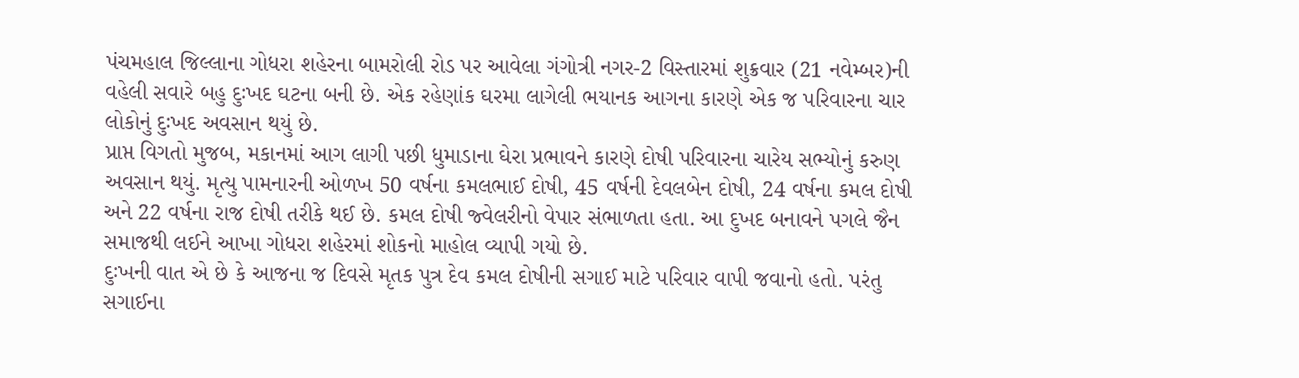પંચમહાલ જિલ્લાના ગોધરા શહેરના બામરોલી રોડ પર આવેલા ગંગોત્રી નગર-2 વિસ્તારમાં શુક્રવાર (21 નવેમ્બર)ની વહેલી સવારે બહુ દુઃખદ ઘટના બની છે. એક રહેણાંક ઘરમા લાગેલી ભયાનક આગના કારણે એક જ પરિવારના ચાર લોકોનું દુઃખદ અવસાન થયું છે.
પ્રાપ્ત વિગતો મુજબ, મકાનમાં આગ લાગી પછી ધુમાડાના ઘેરા પ્રભાવને કારણે દોષી પરિવારના ચારેય સભ્યોનું કરુણ અવસાન થયું. મૃત્યુ પામનારની ઓળખ 50 વર્ષના કમલભાઈ દોષી, 45 વર્ષની દેવલબેન દોષી, 24 વર્ષના કમલ દોષી અને 22 વર્ષના રાજ દોષી તરીકે થઈ છે. કમલ દોષી જ્વેલરીનો વેપાર સંભાળતા હતા. આ દુખદ બનાવને પગલે જૈન સમાજથી લઈને આખા ગોધરા શહેરમાં શોકનો માહોલ વ્યાપી ગયો છે.
દુઃખની વાત એ છે કે આજના જ દિવસે મૃતક પુત્ર દેવ કમલ દોષીની સગાઈ માટે પરિવાર વાપી જવાનો હતો. પરંતુ સગાઈના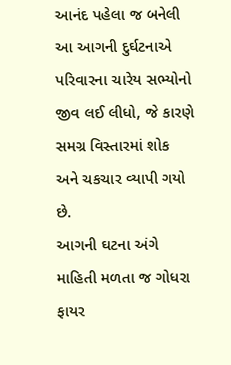આનંદ પહેલા જ બનેલી આ આગની દુર્ઘટનાએ પરિવારના ચારેય સભ્યોનો જીવ લઈ લીધો, જે કારણે સમગ્ર વિસ્તારમાં શોક અને ચકચાર વ્યાપી ગયો છે.
આગની ઘટના અંગે માહિતી મળતા જ ગોધરા ફાયર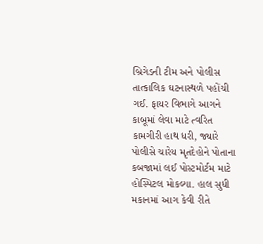બ્રિગેડની ટીમ અને પોલીસ તાત્કાલિક ઘટનાસ્થળે પહોંચી ગઈ. ફાયર વિભાગે આગને કાબૂમાં લેવા માટે ત્વરિત કામગીરી હાથ ધરી, જ્યારે પોલીસે ચારેય મૃતદેહોને પોતાના કબજામાં લઈ પોસ્ટમોર્ટમ માટે હોસ્પિટલ મોકલ્યા. હાલ સુધી મકાનમાં આગ કેવી રીતે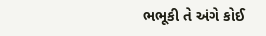ભભૂકી તે અંગે કોઈ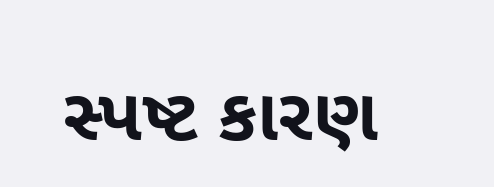સ્પષ્ટ કારણ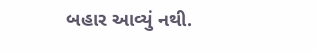બહાર આવ્યું નથી.